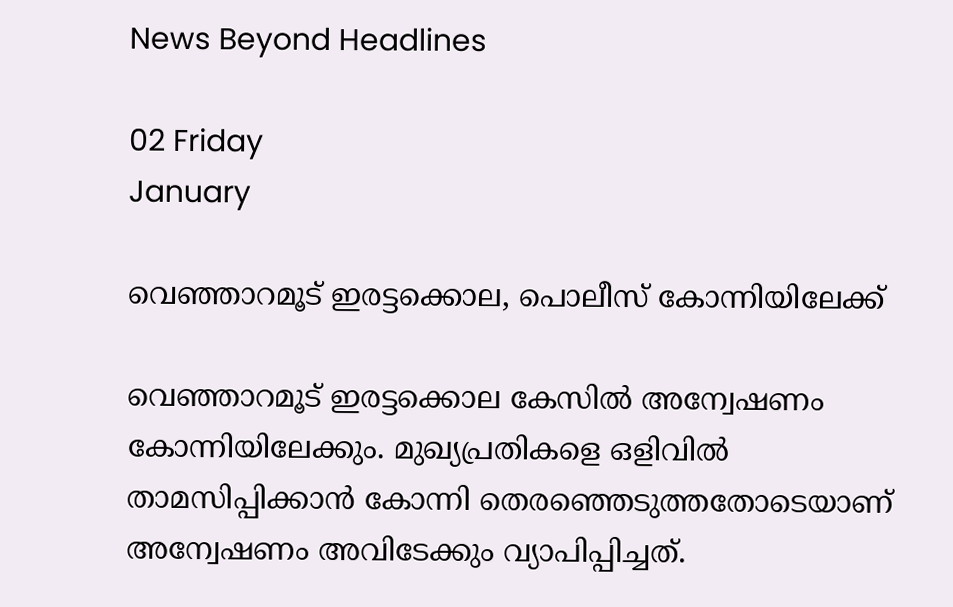News Beyond Headlines

02 Friday
January

വെഞ്ഞാറമൂട്‌ ഇരട്ടക്കൊല, പൊലീസ് കോന്നിയിലേക്ക്

വെഞ്ഞാറമൂട്‌ ഇരട്ടക്കൊല കേസിൽ അന്വേഷണം കോന്നിയിലേക്കും. മുഖ്യപ്രതികളെ ഒളിവിൽ താമസിപ്പിക്കാൻ കോന്നി തെരഞ്ഞെടുത്തതോടെയാണ്‌ അന്വേഷണം അവിടേക്കും വ്യാപിപ്പിച്ചത്‌.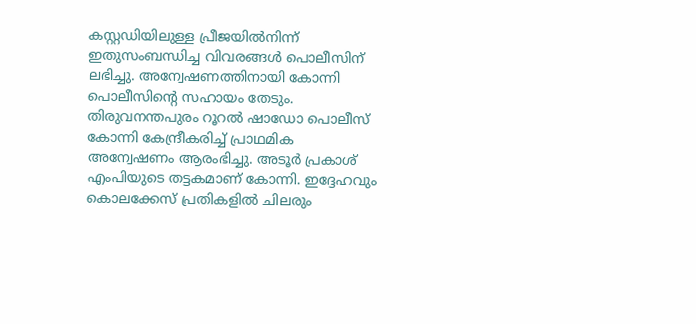കസ്റ്റഡിയിലുള്ള പ്രീജയിൽനിന്ന്‌ ഇതുസംബന്ധിച്ച വിവരങ്ങൾ പൊലീസിന്‌ ലഭിച്ചു. അന്വേഷണത്തിനായി കോന്നി പൊലീസിന്റെ സഹായം തേടും. തിരുവനന്തപുരം റൂറൽ ഷാഡോ പൊലീസ്‌ കോന്നി കേന്ദ്രീകരിച്ച്‌ പ്രാഥമിക അന്വേഷണം ആരംഭിച്ചു‌. അടൂർ പ്രകാശ്‌ എംപിയുടെ തട്ടകമാണ്‌ കോന്നി. ഇദ്ദേഹവും കൊലക്കേസ്‌ പ്രതികളിൽ ചിലരും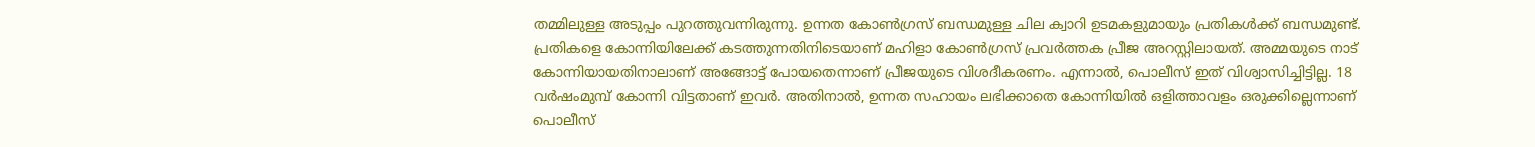തമ്മിലുള്ള അടുപ്പം പുറത്തുവന്നിരുന്നു. ഉന്നത കോൺഗ്രസ്‌ ബന്ധമുള്ള ചില ക്വാറി ഉടമകളുമായും പ്രതികൾക്ക്‌ ബന്ധമുണ്ട്‌. പ്രതികളെ കോന്നിയിലേക്ക്‌ കടത്തുന്നതിനിടെയാണ്‌ മഹിളാ കോൺഗ്രസ്‌ പ്രവർത്തക പ്രീജ അറസ്റ്റിലായത്‌. അമ്മയുടെ നാട്‌ കോന്നിയായതിനാലാണ്‌ അങ്ങോട്ട്‌ പോയതെന്നാണ്‌ പ്രീജയുടെ വിശദീകരണം. എന്നാൽ, പൊലീസ്‌ ഇത്‌ വിശ്വാസിച്ചിട്ടില്ല. 18 വർഷംമുമ്പ്‌ കോന്നി വിട്ടതാണ്‌ ഇവർ. അതിനാൽ, ഉന്നത സഹായം ലഭിക്കാതെ കോന്നിയിൽ ഒളിത്താവളം ഒരുക്കില്ലെന്നാണ്‌ പൊലീസ്‌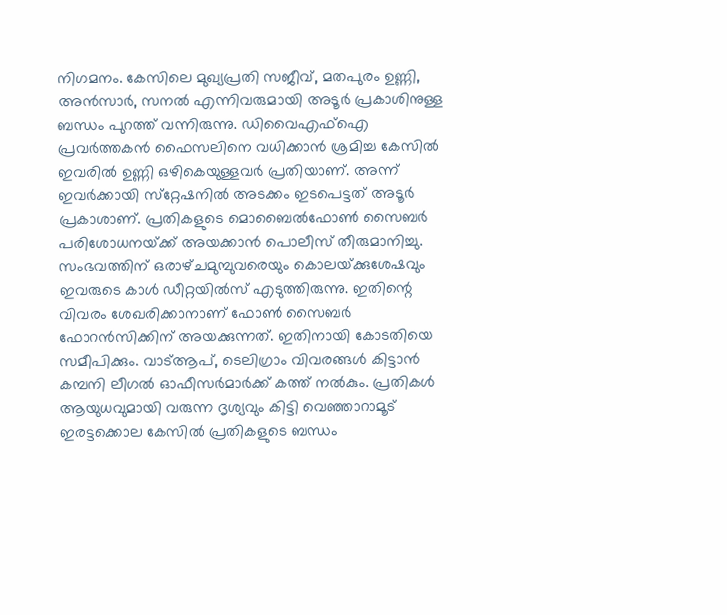നിഗമനം. കേസിലെ മുഖ്യപ്രതി സജീവ്‌, മതപുരം ഉണ്ണി, അൻസാർ, സനൽ എന്നിവരുമായി അടൂർ പ്രകാശിനുള്ള ബന്ധം പുറത്ത്‌ വന്നിരുന്നു. ഡിവൈഎഫ്‌ഐ പ്രവർത്തകൻ ഫൈസലിനെ വധിക്കാൻ ശ്രമിച്ച കേസിൽ ഇവരിൽ ഉണ്ണി ഒഴികെയുള്ളവർ പ്രതിയാണ്‌. അന്ന്‌ ഇവർക്കായി സ്‌റ്റേഷനിൽ അടക്കം ഇടപെട്ടത്‌ അടൂർ പ്രകാശാണ്‌. പ്രതികളുടെ മൊബൈൽഫോൺ സൈബർ പരിശോധനയ്‌ക്ക്‌ അയക്കാൻ പൊലീസ്‌ തീരുമാനിച്ചു. സംഭവത്തിന്‌ ഒരാഴ്‌ചമുമ്പുവരെയും കൊലയ്‌ക്കുശേഷവും ഇവരുടെ കാൾ ഡീറ്റയിൽസ്‌ എടുത്തിരുന്നു. ഇതിന്റെ വിവരം ശേഖരിക്കാനാണ്‌ ഫോൺ സൈബർ ഫോറൻസിക്കിന്‌ അയക്കുന്നത്‌. ഇതിനായി കോടതിയെ സമീപിക്കും. വാട്‌ആപ്‌, ടെലിഗ്രാം വിവരങ്ങൾ കിട്ടാൻ കമ്പനി ലീഗൽ ഓഫീസർമാർക്ക്‌ കത്ത്‌ നൽകും. പ്രതികൾ ആയുധവുമായി വരുന്ന ദൃശ്യവും കിട്ടി വെഞ്ഞാറാമൂട്‌ ഇരട്ടക്കൊല കേസിൽ പ്രതികളുടെ ബന്ധം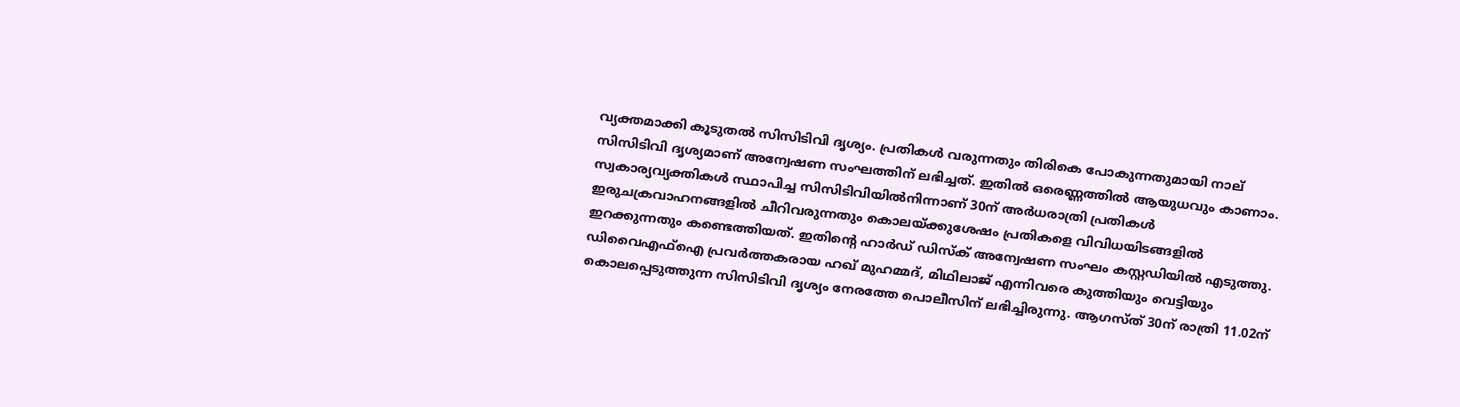വ്യക്തമാക്കി കൂടുതൽ സിസിടിവി ദൃശ്യം. പ്രതികൾ വരുന്നതും തിരികെ പോകുന്നതുമായി നാല്‌ സിസിടിവി ദൃശ്യമാണ്‌ അന്വേഷണ സംഘത്തിന്‌ ലഭിച്ചത്‌. ഇതിൽ ഒരെണ്ണത്തിൽ ആയുധവും കാണാം. സ്വകാര്യവ്യക്തികൾ സ്ഥാപിച്ച സിസിടിവിയിൽനിന്നാണ്‌ 30ന്‌ അർധരാത്രി പ്രതികൾ ഇരുചക്രവാഹനങ്ങളിൽ ചീറിവരുന്നതും കൊലയ്‌ക്കുശേഷം പ്രതികളെ വിവിധയിടങ്ങളിൽ ഇറക്കുന്നതും കണ്ടെത്തിയത്‌. ഇതിന്റെ ഹാർഡ്‌ ഡിസ്‌ക്‌ അന്വേഷണ സംഘം കസ്റ്റഡിയിൽ എടുത്തു. ഡിവൈഎഫ്‌ഐ പ്രവർത്തകരായ ഹഖ്‌ മുഹമ്മദ്‌, മിഥിലാജ്‌ എന്നിവരെ കുത്തിയും വെട്ടിയും കൊലപ്പെടുത്തുന്ന സിസിടിവി ദൃശ്യം നേരത്തേ പൊലീസിന്‌ ലഭിച്ചിരുന്നു. ആഗസ്‌ത്‌ 30ന്‌ രാത്രി 11.02ന്‌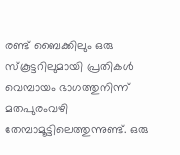രണ്ട്‌ ബൈക്കിലും ഒരു സ്‌കൂട്ടറിലുമായി പ്രതികൾ വെമ്പായം ഭാഗത്തുനിന്ന്‌ മതപുരംവഴി തേമ്പാമൂട്ടിലെത്തുന്നുണ്ട്‌. ഒരു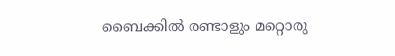ബൈക്കിൽ രണ്ടാളും മറ്റൊരു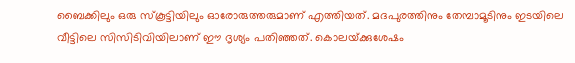ബൈക്കിലും ഒരു സ്‌കൂട്ടിയിലും ഓരോരുത്തരുമാണ്‌ എത്തിയത്‌. മദപുരത്തിനും തേമ്പാമൂടിനും ഇടയിലെ വീട്ടിലെ സിസിടിവിയിലാണ്‌ ഈ ദൃശ്യം പതിഞ്ഞത്‌. കൊലയ്‌ക്കുശേഷം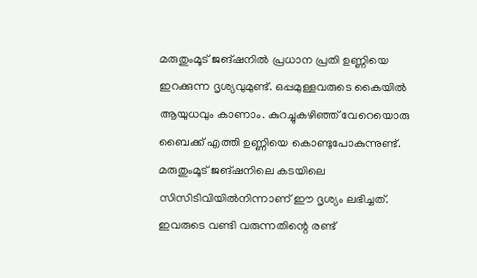മരുതുംമൂട്‌ ജങ്‌ഷനിൽ പ്രധാന പ്രതി ഉണ്ണിയെ ഇറക്കുന്ന ദൃശ്യവുമുണ്ട്‌. ഒപ്പമുള്ളവരുടെ കൈയിൽ ആയുധവും കാണാം. കുറച്ചുകഴിഞ്ഞ്‌ വേറെയൊരു ബൈക്ക്‌ എത്തി ഉണ്ണിയെ കൊണ്ടുപോകുന്നുണ്ട്‌. മരുതുംമൂട്‌ ജങ്‌ഷനിലെ കടയിലെ സിസിടിവിയിൽനിന്നാണ്‌ ഈ ദൃശ്യം ലഭിച്ചത്‌. ഇവരുടെ വണ്ടി വരുന്നതിന്റെ രണ്ട്‌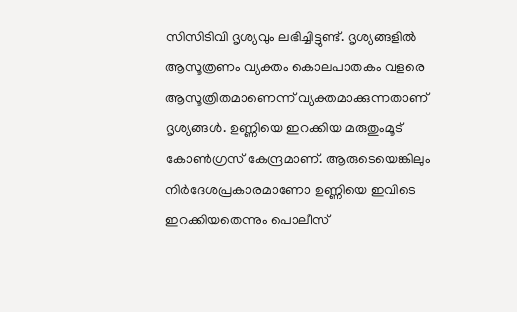സിസിടിവി ദൃശ്യവും ലഭിച്ചിട്ടുണ്ട്‌. ദൃശ്യങ്ങളിൽ ആസൂത്രണം വ്യക്തം കൊലപാതകം വളരെ ആസൂത്രിതമാണെന്ന്‌ വ്യക്തമാക്കുന്നതാണ്‌ ദൃശ്യങ്ങൾ. ഉണ്ണിയെ ഇറക്കിയ മരുതുംമൂട്‌ കോൺഗ്രസ്‌ കേന്ദ്രമാണ്‌. ആരുടെയെങ്കിലും നിർദേശപ്രകാരമാണോ ഉണ്ണിയെ ഇവിടെ ഇറക്കിയതെന്നും പൊലീസ്‌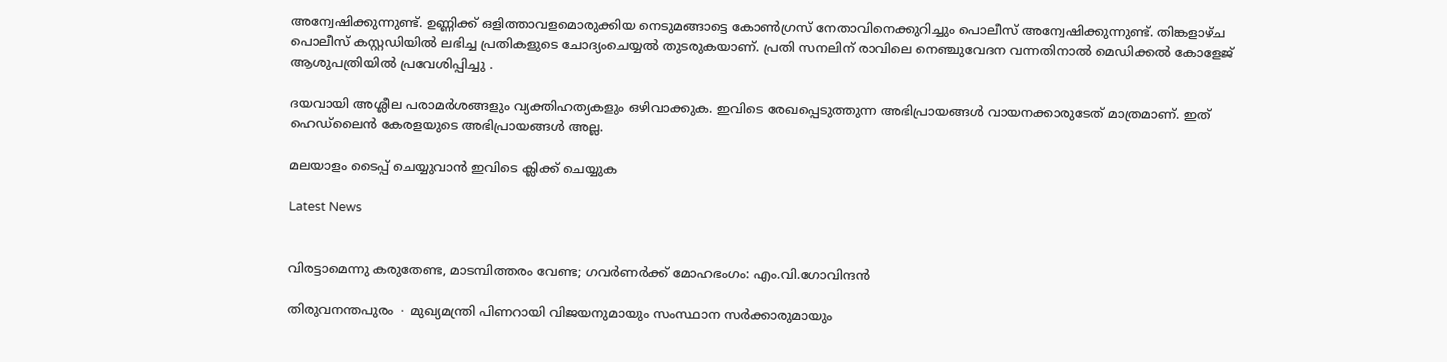അന്വേഷിക്കുന്നുണ്ട്‌. ഉണ്ണിക്ക്‌ ഒളിത്താവളമൊരുക്കിയ നെടുമങ്ങാട്ടെ കോൺഗ്രസ്‌ നേതാവിനെക്കുറിച്ചും പൊലീസ്‌ അന്വേഷിക്കുന്നുണ്ട്‌. തിങ്കളാഴ്‌ച പൊലീസ്‌ കസ്റ്റഡിയിൽ ലഭിച്ച പ്രതികളുടെ ചോദ്യംചെയ്യൽ തുടരുകയാണ്‌. പ്രതി സനലിന്‌ രാവിലെ നെഞ്ചുവേദന വന്നതിനാൽ മെഡിക്കൽ കോളേജ്‌ ആശുപത്രിയിൽ പ്രവേശിപ്പിച്ചു .

ദയവായി അശ്ലീല പരാമര്‍ശങ്ങളും വ്യക്തിഹത്യകളും ഒഴിവാക്കുക. ഇവിടെ രേഖപ്പെടുത്തുന്ന അഭിപ്രായങ്ങള്‍ വായനക്കാരുടേത്‌ മാത്രമാണ്‌. ഇത്‌ ഹെഡ്‌ലൈന്‍ കേരളയുടെ അഭിപ്രായങ്ങള്‍ അല്ല.

മലയാളം ടൈപ്പ് ചെയ്യുവാൻ ഇവിടെ ക്ലിക്ക് ചെയ്യുക

Latest News


വിരട്ടാമെന്നു കരുതേണ്ട, മാടമ്പിത്തരം വേണ്ട; ഗവർണർക്ക് മോഹഭംഗം: എം.വി.ഗോവിന്ദൻ

തിരുവനന്തപുരം ∙ മുഖ്യമന്ത്രി പിണറായി വിജയനുമായും സംസ്ഥാന സർക്കാരുമായും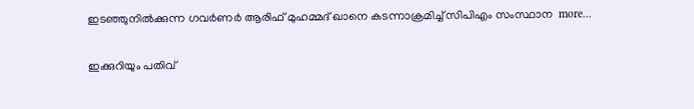ഇടഞ്ഞുനിൽക്കുന്ന ഗവര്‍ണർ ആരിഫ് മുഹമ്മദ് ഖാനെ കടന്നാക്രമിച്ച് സിപിഎം സംസ്ഥാന  more...

ഇക്കുറിയും പതിവ്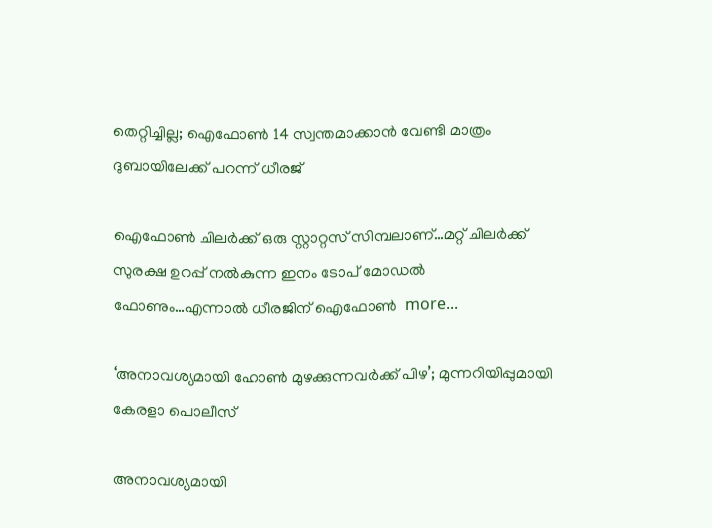തെറ്റിച്ചില്ല; ഐഫോൺ 14 സ്വന്തമാക്കാൻ വേണ്ടി മാത്രം ദുബായിലേക്ക് പറന്ന് ധീരജ്

ഐഫോൺ ചിലർക്ക് ഒരു സ്റ്റാറ്റസ് സിമ്പലാണ്…മറ്റ് ചിലർക്ക് സുരക്ഷ ഉറപ്പ് നൽകുന്ന ഇനം ടോപ് മോഡൽ ഫോണും…എന്നാൽ ധീരജിന് ഐഫോൺ  more...

‘അനാവശ്യമായി ഹോണ്‍ മുഴക്കുന്നവർക്ക് പിഴ’; മുന്നറിയിപ്പുമായി കേരളാ പൊലീസ്

അനാവശ്യമായി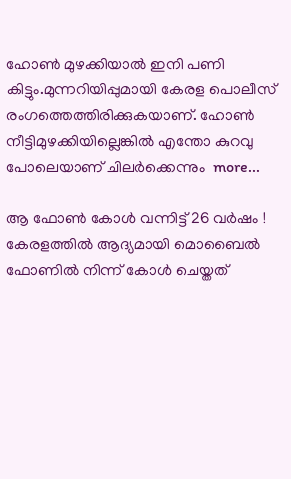ഹോണ്‍ മുഴക്കിയാല്‍ ഇനി പണി കിട്ടും.മുന്നറിയിപ്പുമായി കേരള പൊലീസ് രംഗത്തെത്തിരിക്കുകയാണ്. ഹോണ്‍ നീട്ടിമുഴക്കിയില്ലെങ്കില്‍ എന്തോ കുറവു പോലെയാണ് ചിലര്‍ക്കെന്നും  more...

ആ ഫോൺ കോൾ വന്നിട്ട് 26 വർഷം ! കേരളത്തിൽ ആദ്യമായി മൊബൈൽ ഫോണിൽ നിന്ന് കോൾ ചെയ്തത്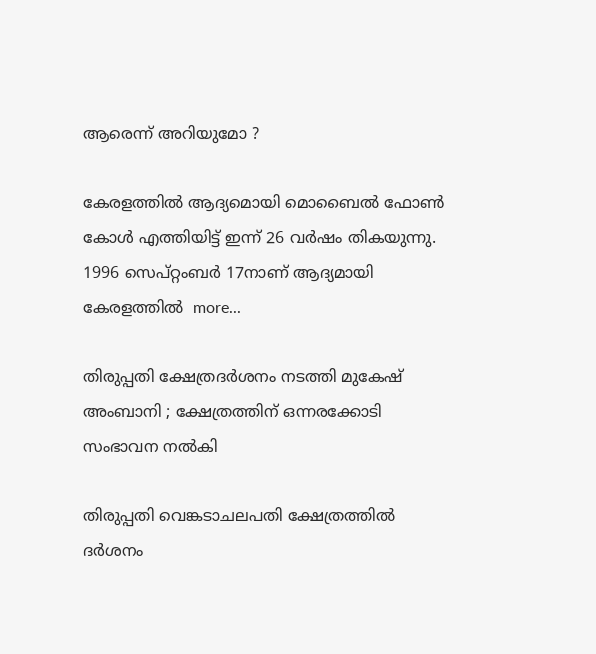ആരെന്ന് അറിയുമോ ?

കേരളത്തിൽ ആദ്യമൊയി മൊബൈൽ ഫോൺ കോൾ എത്തിയിട്ട് ഇന്ന് 26 വർഷം തികയുന്നു. 1996 സെപ്റ്റംബർ 17നാണ് ആദ്യമായി കേരളത്തിൽ  more...

തിരുപ്പതി ക്ഷേത്രദർശനം നടത്തി മുകേഷ് അംബാനി ; ക്ഷേത്രത്തിന് ഒന്നരക്കോടി സംഭാവന നൽകി

തിരുപ്പതി വെങ്കടാചലപതി ക്ഷേത്രത്തിൽ ദർശനം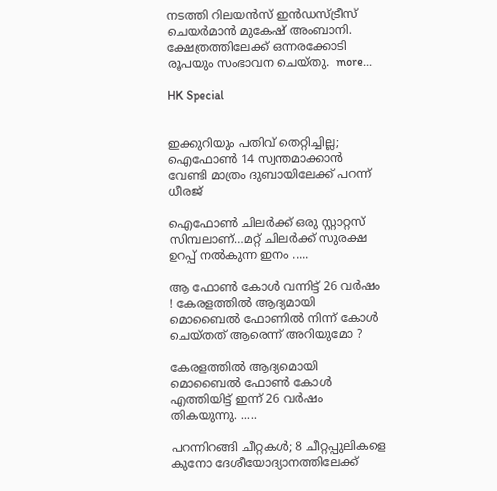നടത്തി റിലയൻസ് ഇൻഡസ്ട്രീസ് ചെയർമാൻ മുകേഷ് അംബാനി. ക്ഷേത്രത്തിലേക്ക് ഒന്നരക്കോടി രൂപയും സംഭാവന ചെയ്തു.  more...

HK Special


ഇക്കുറിയും പതിവ് തെറ്റിച്ചില്ല; ഐഫോൺ 14 സ്വന്തമാക്കാൻ വേണ്ടി മാത്രം ദുബായിലേക്ക് പറന്ന് ധീരജ്

ഐഫോൺ ചിലർക്ക് ഒരു സ്റ്റാറ്റസ് സിമ്പലാണ്…മറ്റ് ചിലർക്ക് സുരക്ഷ ഉറപ്പ് നൽകുന്ന ഇനം .....

ആ ഫോൺ കോൾ വന്നിട്ട് 26 വർഷം ! കേരളത്തിൽ ആദ്യമായി മൊബൈൽ ഫോണിൽ നിന്ന് കോൾ ചെയ്തത് ആരെന്ന് അറിയുമോ ?

കേരളത്തിൽ ആദ്യമൊയി മൊബൈൽ ഫോൺ കോൾ എത്തിയിട്ട് ഇന്ന് 26 വർഷം തികയുന്നു. .....

പറന്നിറങ്ങി ചീറ്റകൾ; 8 ചീറ്റപ്പുലികളെ കുനോ ദേശീയോദ്യാനത്തിലേക്ക്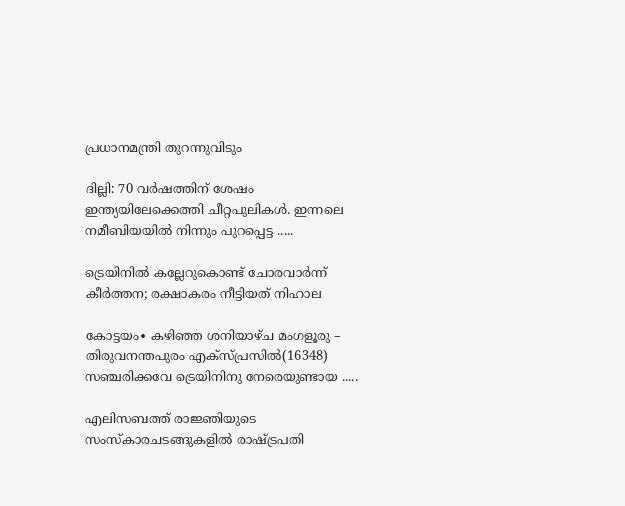പ്രധാനമന്ത്രി തുറന്നുവിടും

ദില്ലി: 70 വർഷത്തിന് ശേഷം ഇന്ത്യയിലേക്കെത്തി ചീറ്റപുലികൾ. ഇന്നലെ നമീബിയയില്‍ നിന്നും പുറപ്പെട്ട .....

ട്രെയിനിൽ കല്ലേറുകൊണ്ട് ചോരവാർന്ന് കീർത്തന; രക്ഷാകരം നീട്ടിയത് നിഹാല

കോട്ടയം∙ കഴിഞ്ഞ ശനിയാഴ്ച മംഗളൂരു – തിരുവനന്തപുരം എക്സ്പ്രസിൽ(16348) സഞ്ചരിക്കവേ ട്രെയിനിനു നേരെയുണ്ടായ .....

എലിസബത്ത് രാജ്ഞിയുടെ സംസ്കാരചടങ്ങുകളിൽ രാഷ്ട്രപതി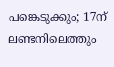പങ്കെടുക്കും; 17ന് ലണ്ടനിലെത്തും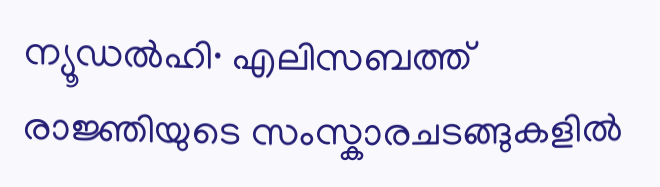ന്യൂഡൽഹി∙ എലിസബത്ത് രാജ്ഞിയുടെ സംസ്കാരചടങ്ങുകളിൽ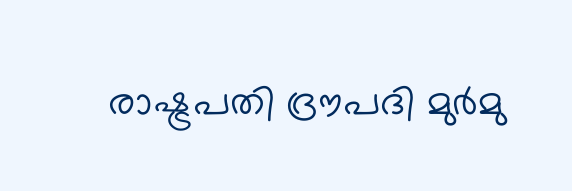രാഷ്ട്രപതി ദ്രൗപദി മുർമു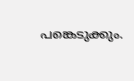പങ്കെടുക്കും.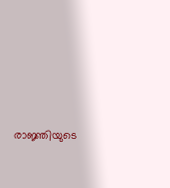രാജ്ഞിയുടെ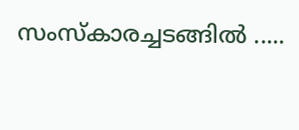സംസ്‌കാരച്ചടങ്ങിൽ .....